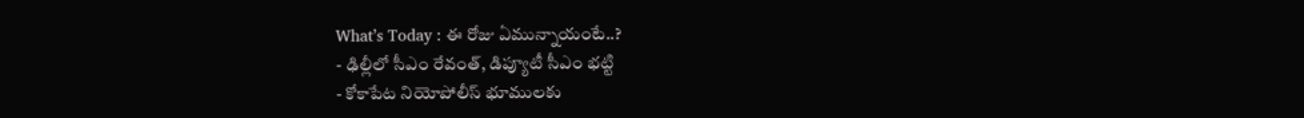What’s Today : ఈ రోజు ఏమున్నాయంటే..?
- ఢిల్లీలో సీఎం రేవంత్, డిప్యూటీ సీఎం భట్టి
- కోకాపేట నియోపోలీస్ భూములకు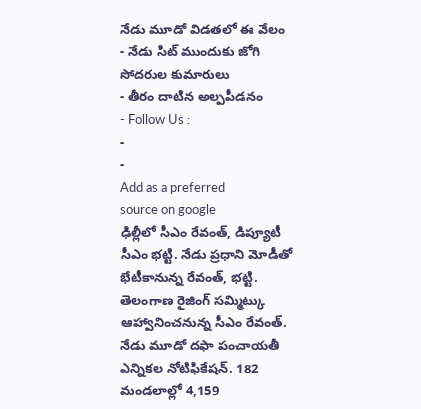నేడు మూడో విడతలో ఈ వేలం
- నేడు సిట్ ముందుకు జోగి సోదరుల కుమారులు
- తీరం దాటిన అల్పపీడనం
- Follow Us :
-
-
Add as a preferred
source on google
ఢిల్లీలో సీఎం రేవంత్, డిప్యూటీ సీఎం భట్టి. నేడు ప్రధాని మోడీతో భేటీకానున్న రేవంత్, భట్టి. తెలంగాణ రైజింగ్ సమ్మిట్కు ఆహ్వానించనున్న సీఎం రేవంత్.
నేడు మూడో దఫా పంచాయతీ ఎన్నికల నోటిఫికేషన్. 182 మండలాల్లో 4,159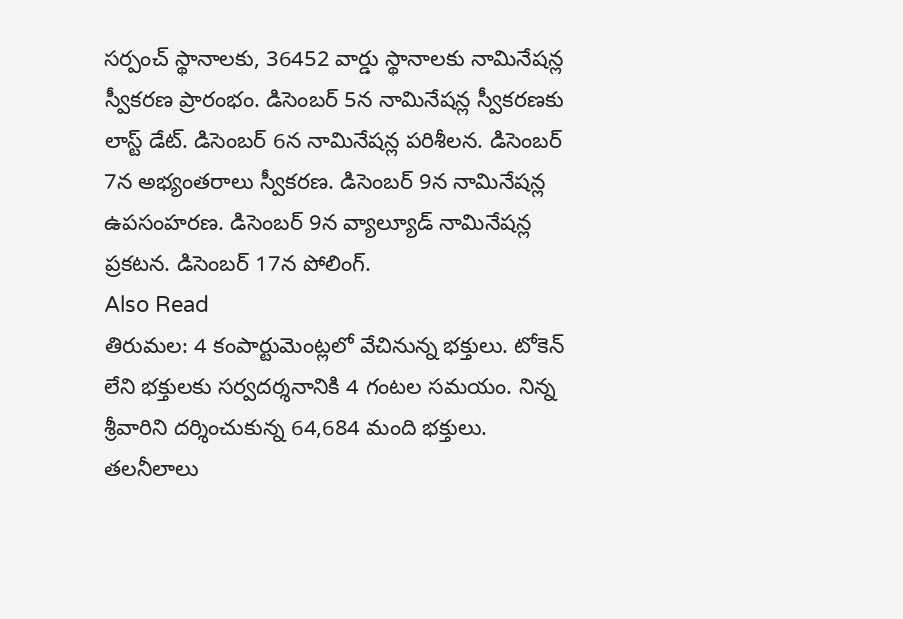సర్పంచ్ స్థానాలకు, 36452 వార్డు స్థానాలకు నామినేషన్ల స్వీకరణ ప్రారంభం. డిసెంబర్ 5న నామినేషన్ల స్వీకరణకు లాస్ట్ డేట్. డిసెంబర్ 6న నామినేషన్ల పరిశీలన. డిసెంబర్ 7న అభ్యంతరాలు స్వీకరణ. డిసెంబర్ 9న నామినేషన్ల ఉపసంహరణ. డిసెంబర్ 9న వ్యాల్యూడ్ నామినేషన్ల ప్రకటన. డిసెంబర్ 17న పోలింగ్.
Also Read
తిరుమల: 4 కంపార్టుమెంట్లలో వేచినున్న భక్తులు. టోకెన్ లేని భక్తులకు సర్వదర్శనానికి 4 గంటల సమయం. నిన్న శ్రీవారిని దర్శించుకున్న 64,684 మంది భక్తులు. తలనీలాలు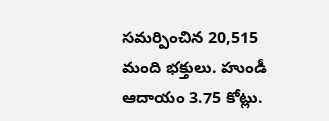సమర్పించిన 20,515 మంది భక్తులు. హుండీ ఆదాయం 3.75 కోట్లు.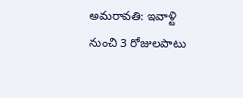అమరావతి: ఇవాళ్టి నుంచి 3 రోజులపాటు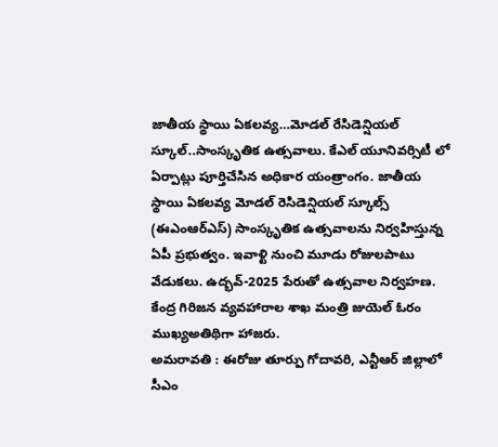జాతీయ స్థాయి ఏకలవ్య…మోడల్ రేసిడెన్షియల్ స్కూల్..సాంస్కృతిక ఉత్సవాలు. కేఎల్ యూనివర్సిటీ లో ఏర్పాట్లు పూర్తిచేసిన అధికార యంత్రాంగం. జాతీయ స్థాయి ఏకలవ్య మోడల్ రెసిడెన్షియల్ స్కూల్స్ (ఈఎంఆర్ఎస్) సాంస్కృతిక ఉత్సవాలను నిర్వహిస్తున్న ఏపీ ప్రభుత్వం. ఇవాళ్టి నుంచి మూడు రోజులపాటు వేడుకలు. ఉద్భవ్-2025 పేరుతో ఉత్సవాల నిర్వహణ. కేంద్ర గిరిజన వ్యవహారాల శాఖ మంత్రి జుయెల్ ఓరం ముఖ్యఅతిథిగా హాజరు.
అమరావతి : ఈరోజు తూర్పు గోదావరి, ఎన్టీఆర్ జిల్లాలో సీఎం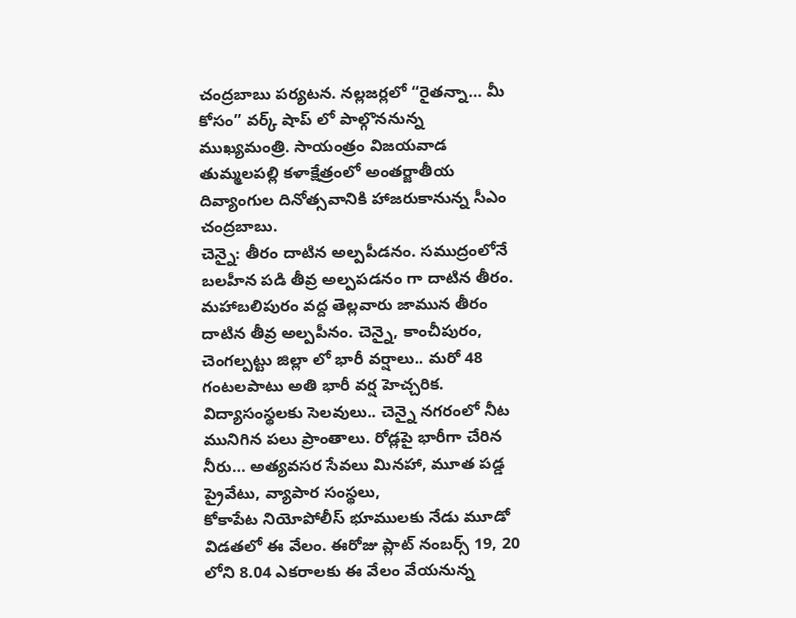చంద్రబాబు పర్యటన. నల్లజర్లలో “రైతన్నా… మీ కోసం” వర్క్ షాప్ లో పాల్గొననున్న ముఖ్యమంత్రి. సాయంత్రం విజయవాడ తుమ్మలపల్లి కళాక్షేత్రంలో అంతర్జాతీయ దివ్యాంగుల దినోత్సవానికి హాజరుకానున్న సీఎం చంద్రబాబు.
చెన్నై: తీరం దాటిన అల్పపీడనం. సముద్రంలోనే బలహీన పడి తీవ్ర అల్పపడనం గా దాటిన తీరం. మహాబలిపురం వద్ద తెల్లవారు జామున తీరం దాటిన తీవ్ర అల్పపీనం. చెన్నై, కాంచీపురం, చెంగల్పట్టు జిల్లా లో భారీ వర్షాలు.. మరో 48 గంటలపాటు అతి భారీ వర్ష హెచ్చరిక. విద్యాసంస్థలకు సెలవులు.. చెన్నై నగరంలో నీట మునిగిన పలు ప్రాంతాలు. రోడ్లపై భారీగా చేరిన నీరు… అత్యవసర సేవలు మినహా, మూత పడ్డ ప్రైవేటు, వ్యాపార సంస్థలు,
కోకాపేట నియోపోలీస్ భూములకు నేడు మూడో విడతలో ఈ వేలం. ఈరోజు ప్లాట్ నంబర్స్ 19, 20 లోని 8.04 ఎకరాలకు ఈ వేలం వేయనున్న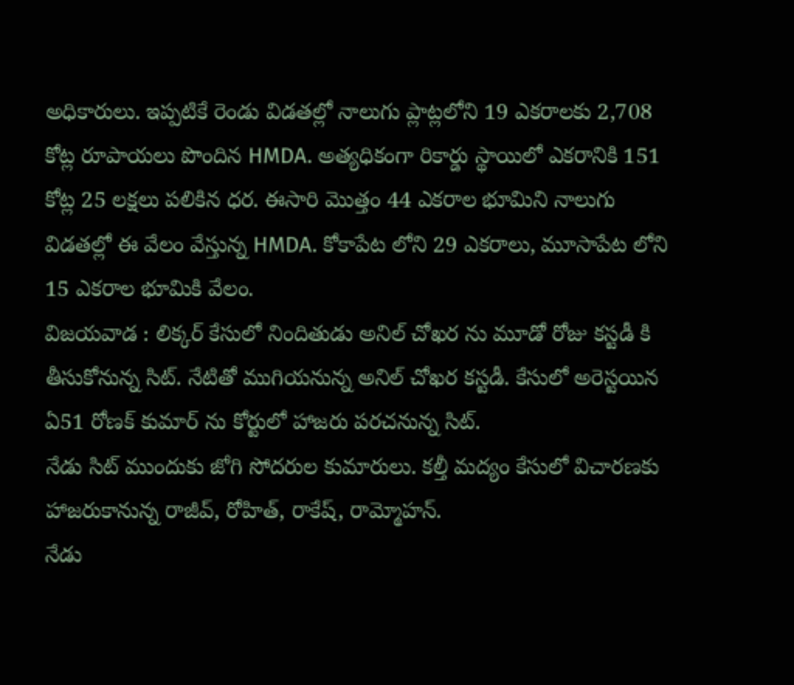అధికారులు. ఇప్పటికే రెండు విడతల్లో నాలుగు ప్లాట్లలోని 19 ఎకరాలకు 2,708 కోట్ల రూపాయలు పొందిన HMDA. అత్యధికంగా రికార్డు స్థాయిలో ఎకరానికి 151 కోట్ల 25 లక్షలు పలికిన ధర. ఈసారి మొత్తం 44 ఎకరాల భూమిని నాలుగు విడతల్లో ఈ వేలం వేస్తున్న HMDA. కోకాపేట లోని 29 ఎకరాలు, మూసాపేట లోని 15 ఎకరాల భూమికి వేలం.
విజయవాడ : లిక్కర్ కేసులో నిందితుడు అనిల్ చోఖర ను మూడో రోజు కస్టడీ కి తీసుకోనున్న సిట్. నేటితో ముగియనున్న అనిల్ చోఖర కస్టడీ. కేసులో అరెస్టయిన ఏ51 రోణక్ కుమార్ ను కోర్టులో హాజరు పరచనున్న సిట్.
నేడు సిట్ ముందుకు జోగి సోదరుల కుమారులు. కల్తీ మద్యం కేసులో విచారణకు హాజరుకానున్న రాజీవ్, రోహిత్, రాకేష్, రామ్మోహన్.
నేడు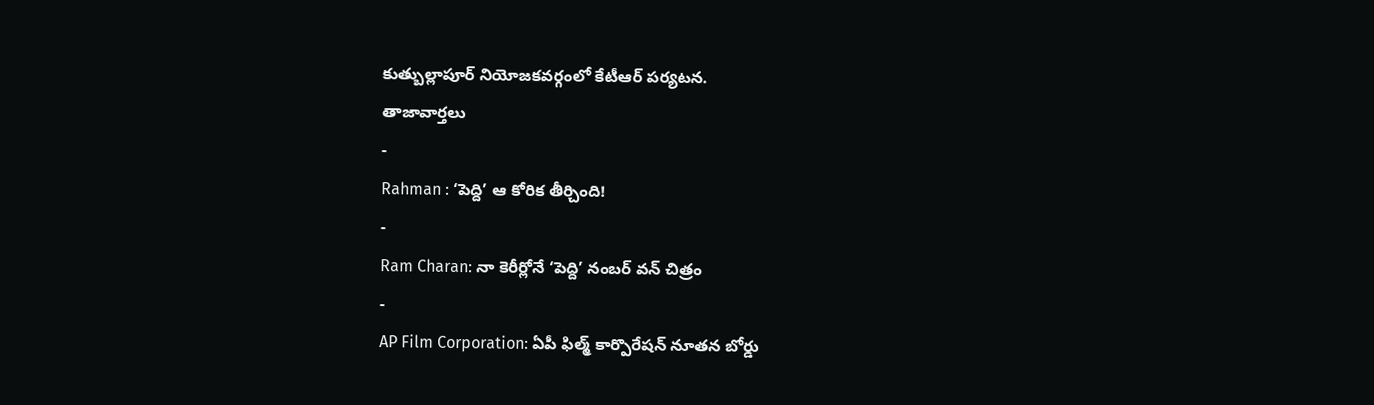కుత్బుల్లాపూర్ నియోజకవర్గంలో కేటీఆర్ పర్యటన.
తాజావార్తలు
-
Rahman : ‘పెద్ది’ ఆ కోరిక తీర్చింది!
-
Ram Charan: నా కెరీర్లోనే ‘పెద్ది’ నంబర్ వన్ చిత్రం
-
AP Film Corporation: ఏపీ ఫిల్మ్ కార్పొరేషన్ నూతన బోర్డు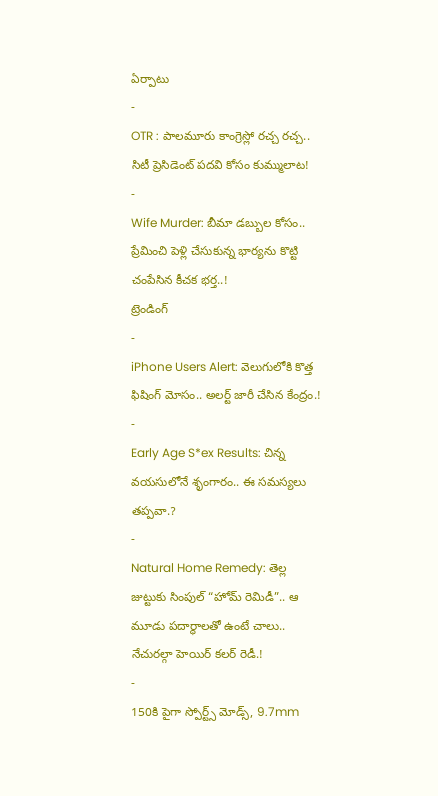ఏర్పాటు
-
OTR : పాలమూరు కాంగ్రెస్లో రచ్చ రచ్చ.. సిటీ ప్రెసిడెంట్ పదవి కోసం కుమ్ములాట!
-
Wife Murder: బీమా డబ్బుల కోసం.. ప్రేమించి పెళ్లి చేసుకున్న భార్యను కొట్టి చంపేసిన కీచక భర్త..!
ట్రెండింగ్
-
iPhone Users Alert: వెలుగులోకి కొత్త ఫిషింగ్ మోసం.. అలర్ట్ జారీ చేసిన కేంద్రం.!
-
Early Age S*ex Results: చిన్న వయసులోనే శృంగారం.. ఈ సమస్యలు తప్పవా.?
-
Natural Home Remedy: తెల్ల జుట్టుకు సింపుల్ “హోమ్ రెమిడీ”.. ఆ మూడు పదార్థాలతో ఉంటే చాలు.. నేచురల్గా హెయిర్ కలర్ రెడీ.!
-
150కి పైగా స్పోర్ట్స్ మోడ్స్, 9.7mm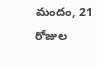మందం, 21 రోజుల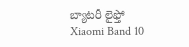బ్యాటరీ లైఫ్తో Xiaomi Band 10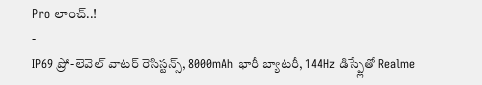Pro లాంచ్..!
-
IP69 ప్రో-లెవెల్ వాటర్ రెసిస్టన్స్, 8000mAh భారీ బ్యాటరీ, 144Hz డిస్ప్లేతో Realme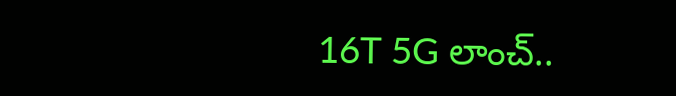16T 5G లాంచ్..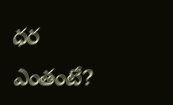ధర ఎంతంటే?